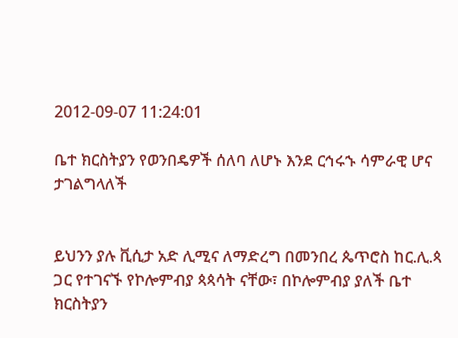2012-09-07 11:24:01

ቤተ ክርስትያን የወንበዴዎች ሰለባ ለሆኑ እንደ ርኅሩኁ ሳምራዊ ሆና ታገልግላለች


ይህንን ያሉ ቪሲታ አድ ሊሚና ለማድረግ በመንበረ ጴጥሮስ ከር.ሊ.ጳ ጋር የተገናኙ የኮሎምብያ ጳጳሳት ናቸው፣ በኮሎምብያ ያለች ቤተ ክርስትያን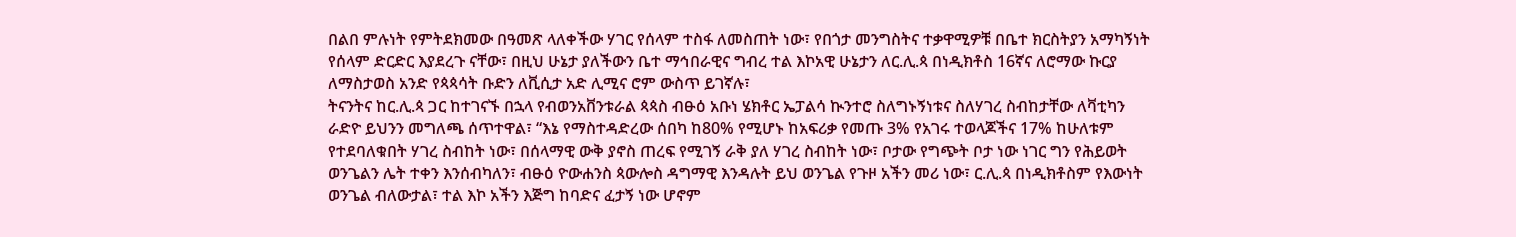በልበ ምሉነት የምትደክመው በዓመጽ ላለቀችው ሃገር የሰላም ተስፋ ለመስጠት ነው፣ የበጎታ መንግስትና ተቃዋሚዎቹ በቤተ ክርስትያን አማካኝነት የሰላም ድርድር እያደረጉ ናቸው፣ በዚህ ሁኔታ ያለችውን ቤተ ማኅበራዊና ግብረ ተል እኮአዊ ሁኔታን ለር.ሊ.ጳ በነዲክቶስ 16ኛና ለሮማው ኩርያ ለማስታወስ አንድ የጳጳሳት ቡድን ለቪሲታ አድ ሊሚና ሮም ውስጥ ይገኛሉ፣
ትናንትና ከር.ሊ.ጳ ጋር ከተገናኙ በኋላ የብወንአቨንቱራል ጳጳስ ብፁዕ አቡነ ሄክቶር ኤፓልሳ ኲንተሮ ስለግኑኝነቱና ስለሃገረ ስብከታቸው ለቫቲካን ራድዮ ይህንን መግለጫ ሰጥተዋል፣ “እኔ የማስተዳድረው ሰበካ ከ80% የሚሆኑ ከአፍሪቃ የመጡ 3% የአገሩ ተወላጆችና 17% ከሁለቱም የተደባለቁበት ሃገረ ስብከት ነው፣ በሰላማዊ ውቅ ያኖስ ጠረፍ የሚገኝ ራቅ ያለ ሃገረ ስብከት ነው፣ ቦታው የግጭት ቦታ ነው ነገር ግን የሕይወት ወንጌልን ሌት ተቀን እንሰብካለን፣ ብፁዕ ዮውሐንስ ጳውሎስ ዳግማዊ እንዳሉት ይህ ወንጌል የጉዞ አችን መሪ ነው፣ ር.ሊ.ጳ በነዲክቶስም የእውነት ወንጌል ብለውታል፣ ተል እኮ አችን እጅግ ከባድና ፈታኝ ነው ሆኖም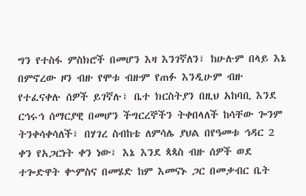ግን የተስፋ ምስክሮች በመሆን እዛ እንገኛለን፣ ከሁሉም በላይ እኔ በምኖረው ዞን ብዙ የሞቱ ብዙም የጠፉ እንዲሁም ብዙ የተፈናቀሉ ሰዎች ይገኛሉ፣ ቤተ ክርስትያን በዚህ አከባቢ እንደ ርኅሩኅ ሰማርያዊ በመሆን ችግርረኞችን ትቀበላለች ከሳቸው ጐንም ትንቀሳቀሳለች፣ በሃገረ ስብከቴ ለምሳሌ ያህል በየዓመቱ ኅዳር 2 ቀን የአጋርነት ቀን ነው፣ እኔ እንደ ጳጳስ ብዙ ሰዎች ወደ ተጐድዋት ቍምስና በመሄድ ከም እመናኑ ጋር በመቃብር ቤት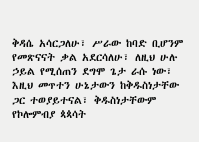ቅዳሴ አሳርጋለሁ፣ ሥራው ከባድ ቢሆንም የመጽናናት ቃል አደርሳለሁ፣ ለዚህ ሁሉ ኃይል የሚሰጠን ደግሞ ጌታ ራሱ ነው፣ እዚህ መጥተን ሁኔታውን ከቅዱስነታቸው ጋር ተወያይተናል፣ ቅዱስነታቸውም የኮሎምብያ ጳጳሳት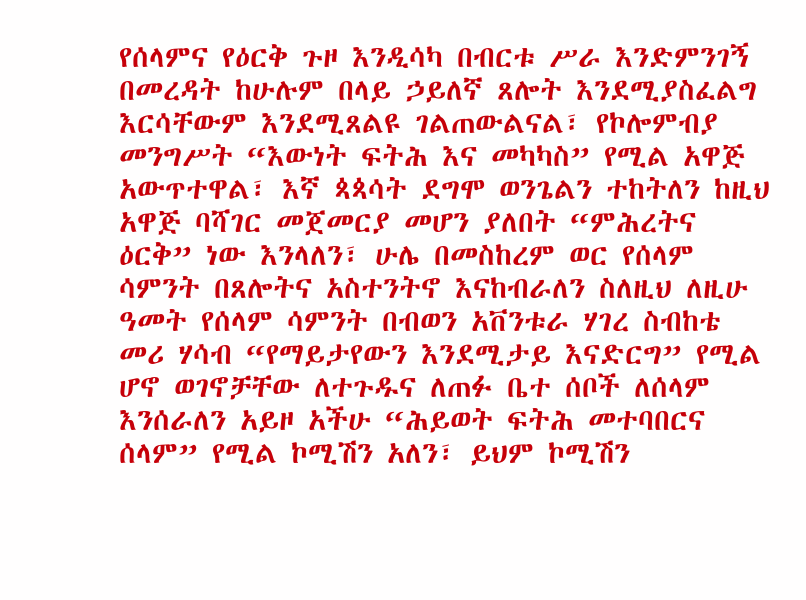የሰላምና የዕርቅ ጉዞ እንዲሳካ በብርቱ ሥራ እንድምንገኝ በመረዳት ከሁሉም በላይ ኃይለኛ ጸሎት እንደሚያስፈልግ እርሳቸውም እንደሚጸልዩ ገልጠውልናል፣ የኮሎምብያ መንግሥት “እውነት ፍትሕ እና መካካስ” የሚል አዋጅ አውጥተዋል፣ እኛ ጳጳሳት ደግሞ ወንጌልን ተከትለን ከዚህ አዋጅ ባሻገር መጀመርያ መሆን ያለበት “ምሕረትና ዕርቅ” ነው እንላለን፣ ሁሌ በመስከረም ወር የሰላም ሳምንት በጸሎትና አስተንትኖ እናከብራለን ስለዚህ ለዚሁ ዓመት የሰላም ሳምንት በብወን አቨንቱራ ሃገረ ስብከቴ መሪ ሃሳብ “የማይታየውን እንደሚታይ እናድርግ” የሚል ሆኖ ወገኖቻቸው ለተጉዱና ለጠፉ ቤተ ሰቦች ለሰላም እንሰራለን አይዞ አችሁ “ሕይወት ፍትሕ መተባበርና ሰላም” የሚል ኮሚሽን አለን፣ ይህም ኮሚሽን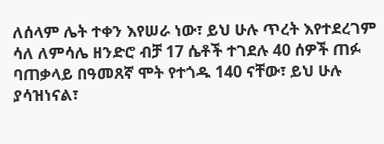ለሰላም ሌት ተቀን እየሠራ ነው፣ ይህ ሁሉ ጥረት እየተደረገም ሳለ ለምሳሌ ዘንድሮ ብቻ 17 ሴቶች ተገደሉ 40 ሰዎች ጠፉ ባጠቃላይ በዓመጸኛ ሞት የተጎዱ 140 ናቸው፣ ይህ ሁሉ ያሳዝነናል፣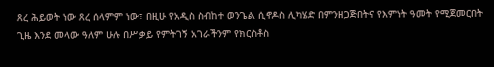ጸረ ሕይወት ነው ጸረ ሰላምም ነው፣ በዚሁ የአዲስ ስብከተ ወንጌል ሲኖዶስ ሊካሄድ በምንዘጋጅበትና የእምነት ዓመት የሚጀመርበት ጊዜ እንደ መላው ዓለም ሁሉ በሥቃይ የምትገኝ አገራችንም የክርስቶስ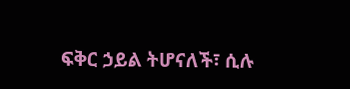ፍቅር ኃይል ትሆናለች፣ ሲሉ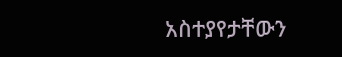አስተያየታቸውን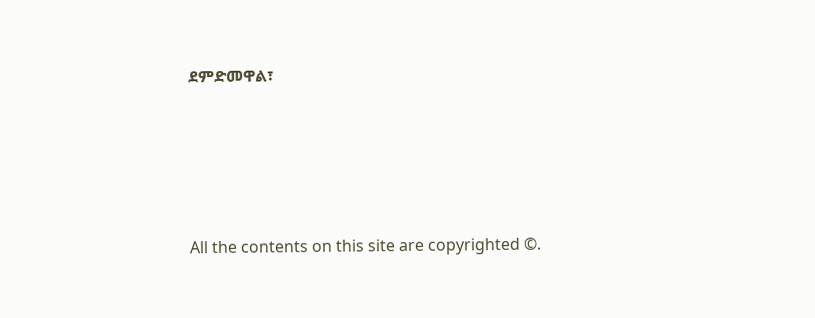ደምድመዋል፣








All the contents on this site are copyrighted ©.